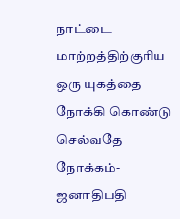நாட்டை மாற்றத்திற்குரிய ஒரு யுகத்தை நோக்கி கொண்டு செல்வதே நோக்கம்- ஜனாதிபதி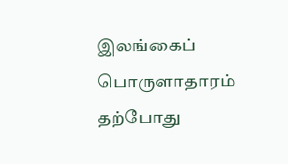இலங்கைப் பொருளாதாரம் தற்போது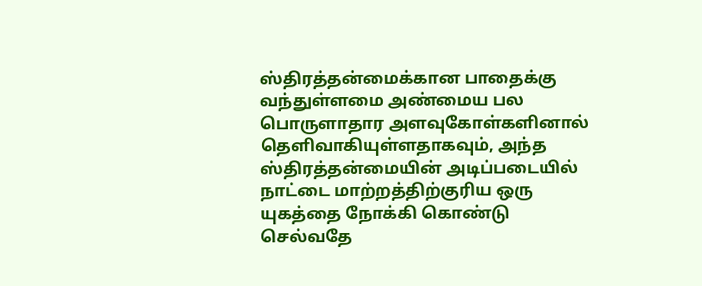ஸ்திரத்தன்மைக்கான பாதைக்கு வந்துள்ளமை அண்மைய பல பொருளாதார அளவுகோள்களினால் தெளிவாகியுள்ளதாகவும், அந்த ஸ்திரத்தன்மையின் அடிப்படையில் நாட்டை மாற்றத்திற்குரிய ஒரு யுகத்தை நோக்கி கொண்டு செல்வதே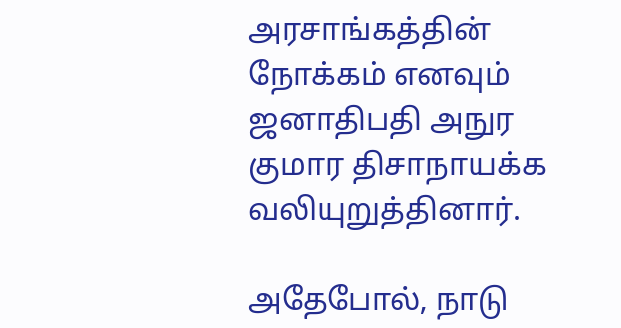அரசாங்கத்தின் நோக்கம் எனவும் ஜனாதிபதி அநுர குமார திசாநாயக்க வலியுறுத்தினார்.

அதேபோல், நாடு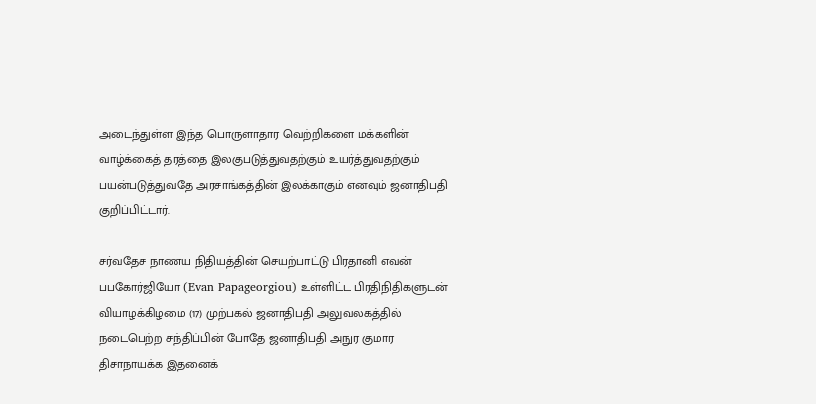அடைந்துள்ள இந்த பொருளாதார வெற்றிகளை மக்களின் வாழ்க்கைத் தரத்தை இலகுபடுத்துவதற்கும் உயர்த்துவதற்கும் பயன்படுத்துவதே அரசாங்கத்தின் இலக்காகும் எனவும் ஜனாதிபதி குறிப்பிட்டார்.

சர்வதேச நாணய நிதியத்தின் செயற்பாட்டு பிரதானி எவன் பபகோர்ஜியோ (Evan Papageorgiou) உள்ளிட்ட பிரதிநிதிகளுடன் வியாழக்கிழமை (17) முற்பகல் ஜனாதிபதி அலுவலகத்தில் நடைபெற்ற சந்திப்பின் போதே ஜனாதிபதி அநுர குமார திசாநாயக்க இதனைக்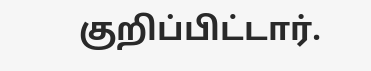குறிப்பிட்டார்.